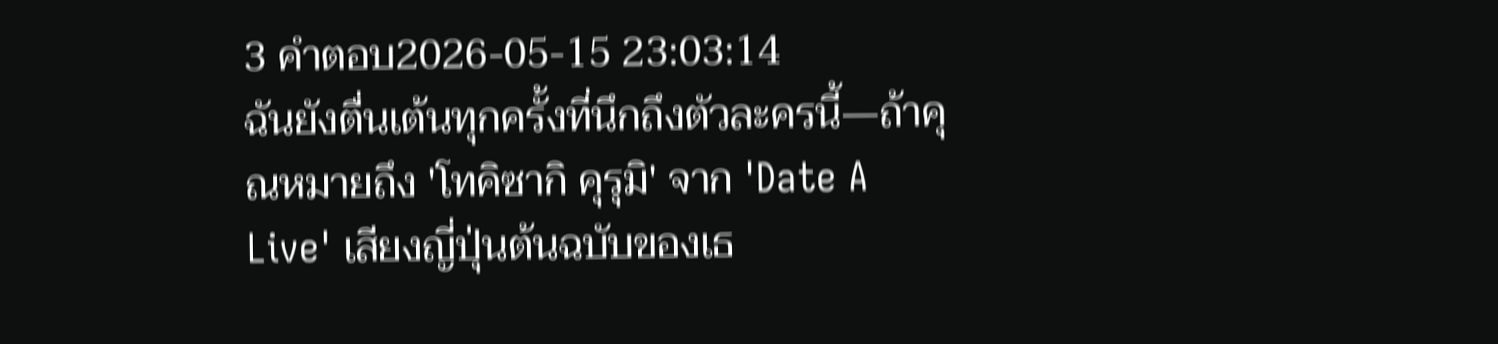3 คำตอบ2026-05-15 23:03:14
ฉันยังตื่นเต้นทุกครั้งที่นึกถึงตัวละครนี้—ถ้าคุณหมายถึง 'โทคิซากิ คุรุมิ' จาก 'Date A Live' เสียงญี่ปุ่นต้นฉบับของเธ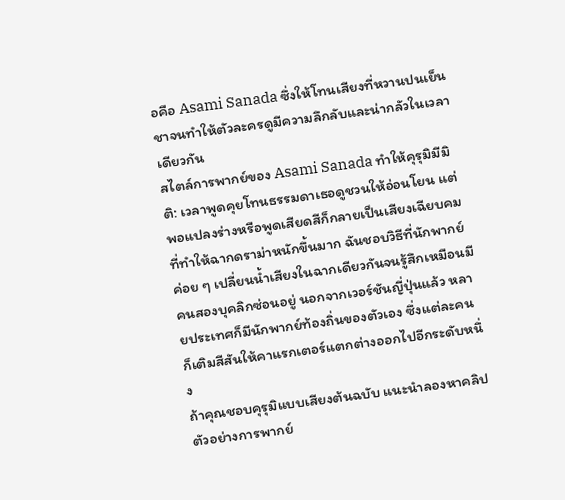อคือ Asami Sanada ซึ่งให้โทนเสียงที่หวานปนเย็นชาจนทำให้ตัวละครดูมีความลึกลับและน่ากลัวในเวลาเดียวกัน
สไตล์การพากย์ของ Asami Sanada ทำให้คุรุมิมีมิติ: เวลาพูดคุยโทนธรรมดาเธอดูชวนให้อ่อนโยน แต่พอแปลงร่างหรือพูดเสียดสีก็กลายเป็นเสียงเฉียบคมที่ทำให้ฉากดราม่าหนักขึ้นมาก ฉันชอบวิธีที่นักพากย์ค่อย ๆ เปลี่ยนน้ำเสียงในฉากเดียวกันจนรู้สึกเหมือนมีคนสองบุคลิกซ่อนอยู่ นอกจากเวอร์ชันญี่ปุ่นแล้ว หลายประเทศก็มีนักพากย์ท้องถิ่นของตัวเอง ซึ่งแต่ละคนก็เติมสีสันให้คาแรกเตอร์แตกต่างออกไปอีกระดับหนึ่ง
ถ้าคุณชอบคุรุมิแบบเสียงต้นฉบับ แนะนำลองหาคลิปตัวอย่างการพากย์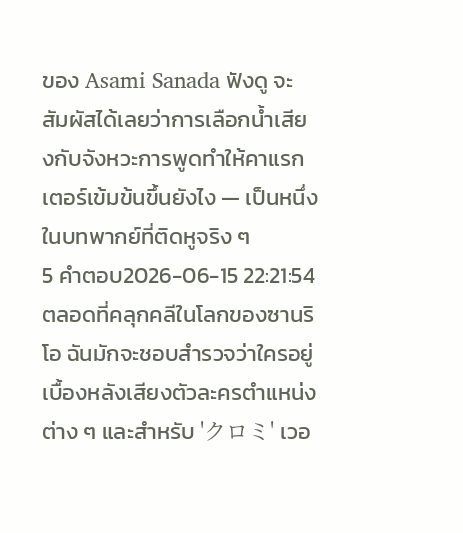ของ Asami Sanada ฟังดู จะสัมผัสได้เลยว่าการเลือกน้ำเสียงกับจังหวะการพูดทำให้คาแรกเตอร์เข้มข้นขึ้นยังไง — เป็นหนึ่งในบทพากย์ที่ติดหูจริง ๆ
5 คำตอบ2026-06-15 22:21:54
ตลอดที่คลุกคลีในโลกของซานริโอ ฉันมักจะชอบสำรวจว่าใครอยู่เบื้องหลังเสียงตัวละครตำแหน่งต่าง ๆ และสำหรับ 'クロミ' เวอ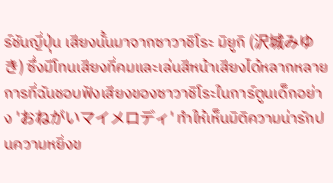ร์ชันญี่ปุ่น เสียงนั้นมาจากซาวาชิโระ มิยูกิ (沢城みゆき) ซึ่งมีโทนเสียงที่คมและเล่นสีหน้าเสียงได้หลากหลาย
การที่ฉันชอบฟังเสียงของซาวาชิโระในการ์ตูนเด็กอย่าง 'おねがいマイメロディ' ทำให้เห็นมิติความน่ารักปนความหยิ่งข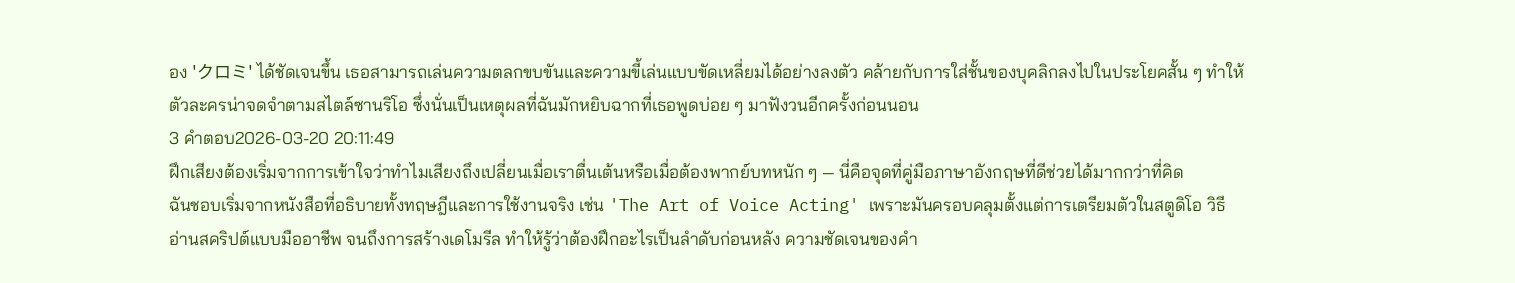อง 'クロミ' ได้ชัดเจนขึ้น เธอสามารถเล่นความตลกขบขันและความขี้เล่นแบบขัดเหลี่ยมได้อย่างลงตัว คล้ายกับการใส่ชั้นของบุคลิกลงไปในประโยคสั้น ๆ ทำให้ตัวละครน่าจดจำตามสไตล์ซานริโอ ซึ่งนั่นเป็นเหตุผลที่ฉันมักหยิบฉากที่เธอพูดบ่อย ๆ มาฟังวนอีกครั้งก่อนนอน
3 คำตอบ2026-03-20 20:11:49
ฝึกเสียงต้องเริ่มจากการเข้าใจว่าทำไมเสียงถึงเปลี่ยนเมื่อเราตื่นเต้นหรือเมื่อต้องพากย์บทหนัก ๆ — นี่คือจุดที่คู่มือภาษาอังกฤษที่ดีช่วยได้มากกว่าที่คิด
ฉันชอบเริ่มจากหนังสือที่อธิบายทั้งทฤษฎีและการใช้งานจริง เช่น 'The Art of Voice Acting' เพราะมันครอบคลุมตั้งแต่การเตรียมตัวในสตูดิโอ วิธีอ่านสคริปต์แบบมืออาชีพ จนถึงการสร้างเดโมรีล ทำให้รู้ว่าต้องฝึกอะไรเป็นลำดับก่อนหลัง ความชัดเจนของคำ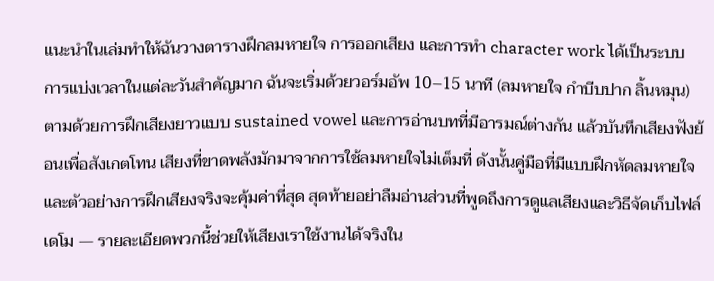แนะนำในเล่มทำให้ฉันวางตารางฝึกลมหายใจ การออกเสียง และการทำ character work ได้เป็นระบบ
การแบ่งเวลาในแต่ละวันสำคัญมาก ฉันจะเริ่มด้วยวอร์มอัพ 10–15 นาที (ลมหายใจ กำบีบปาก ลิ้นหมุน) ตามด้วยการฝึกเสียงยาวแบบ sustained vowel และการอ่านบทที่มีอารมณ์ต่างกัน แล้วบันทึกเสียงฟังย้อนเพื่อสังเกตโทน เสียงที่ขาดพลังมักมาจากการใช้ลมหายใจไม่เต็มที่ ดังนั้นคู่มือที่มีแบบฝึกหัดลมหายใจและตัวอย่างการฝึกเสียงจริงจะคุ้มค่าที่สุด สุดท้ายอย่าลืมอ่านส่วนที่พูดถึงการดูแลเสียงและวิธีจัดเก็บไฟล์เดโม — รายละเอียดพวกนี้ช่วยให้เสียงเราใช้งานได้จริงใน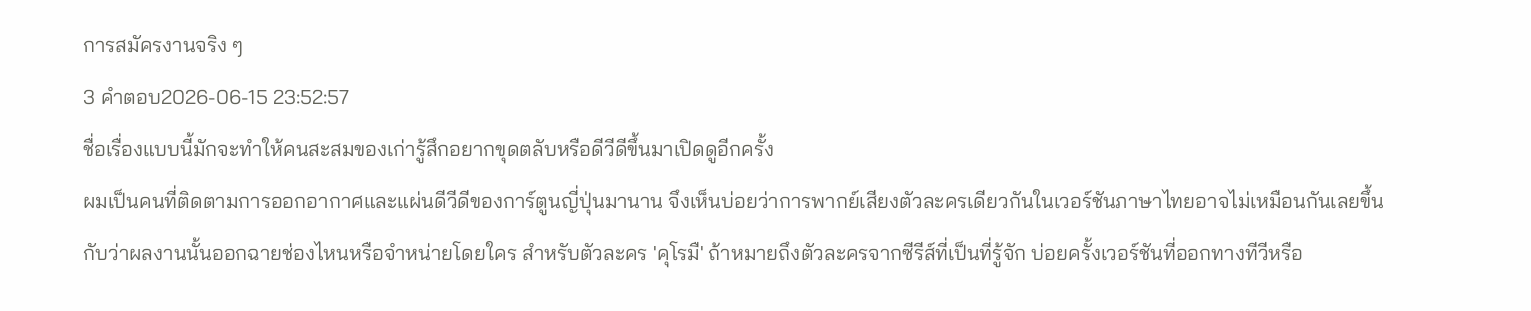การสมัครงานจริง ๆ
3 คำตอบ2026-06-15 23:52:57
ชื่อเรื่องแบบนี้มักจะทำให้คนสะสมของเก่ารู้สึกอยากขุดตลับหรือดีวีดีขึ้นมาเปิดดูอีกครั้ง
ผมเป็นคนที่ติดตามการออกอากาศและแผ่นดีวีดีของการ์ตูนญี่ปุ่นมานาน จึงเห็นบ่อยว่าการพากย์เสียงตัวละครเดียวกันในเวอร์ชันภาษาไทยอาจไม่เหมือนกันเลยขึ้นกับว่าผลงานนั้นออกฉายช่องไหนหรือจำหน่ายโดยใคร สำหรับตัวละคร 'คุโรมื' ถ้าหมายถึงตัวละครจากซีรีส์ที่เป็นที่รู้จัก บ่อยครั้งเวอร์ชันที่ออกทางทีวีหรือ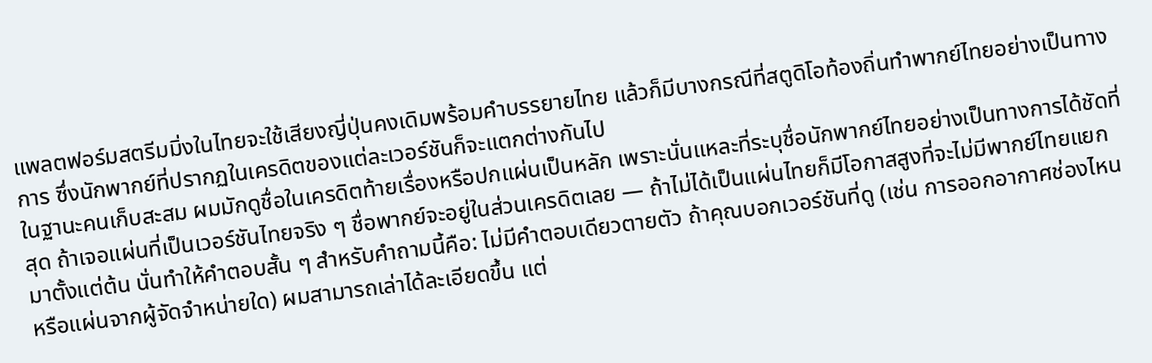แพลตฟอร์มสตรีมมิ่งในไทยจะใช้เสียงญี่ปุ่นคงเดิมพร้อมคำบรรยายไทย แล้วก็มีบางกรณีที่สตูดิโอท้องถิ่นทำพากย์ไทยอย่างเป็นทางการ ซึ่งนักพากย์ที่ปรากฏในเครดิตของแต่ละเวอร์ชันก็จะแตกต่างกันไป
ในฐานะคนเก็บสะสม ผมมักดูชื่อในเครดิตท้ายเรื่องหรือปกแผ่นเป็นหลัก เพราะนั่นแหละที่ระบุชื่อนักพากย์ไทยอย่างเป็นทางการได้ชัดที่สุด ถ้าเจอแผ่นที่เป็นเวอร์ชันไทยจริง ๆ ชื่อพากย์จะอยู่ในส่วนเครดิตเลย — ถ้าไม่ได้เป็นแผ่นไทยก็มีโอกาสสูงที่จะไม่มีพากย์ไทยแยกมาตั้งแต่ต้น นั่นทำให้คำตอบสั้น ๆ สำหรับคำถามนี้คือ: ไม่มีคำตอบเดียวตายตัว ถ้าคุณบอกเวอร์ชันที่ดู (เช่น การออกอากาศช่องไหนหรือแผ่นจากผู้จัดจำหน่ายใด) ผมสามารถเล่าได้ละเอียดขึ้น แต่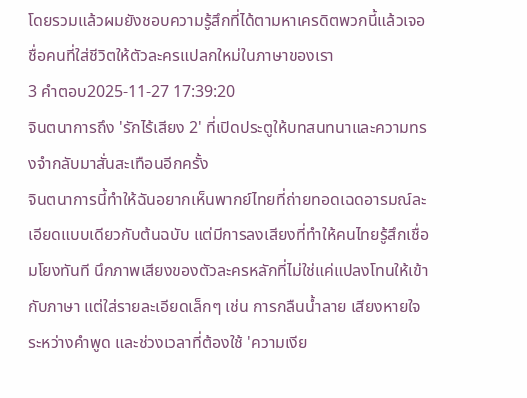โดยรวมแล้วผมยังชอบความรู้สึกที่ได้ตามหาเครดิตพวกนี้แล้วเจอชื่อคนที่ใส่ชีวิตให้ตัวละครแปลกใหม่ในภาษาของเรา
3 คำตอบ2025-11-27 17:39:20
จินตนาการถึง 'รักไร้เสียง 2' ที่เปิดประตูให้บทสนทนาและความทรงจำกลับมาสั่นสะเทือนอีกครั้ง
จินตนาการนี้ทำให้ฉันอยากเห็นพากย์ไทยที่ถ่ายทอดเฉดอารมณ์ละเอียดแบบเดียวกับต้นฉบับ แต่มีการลงเสียงที่ทำให้คนไทยรู้สึกเชื่อมโยงทันที นึกภาพเสียงของตัวละครหลักที่ไม่ใช่แค่แปลงโทนให้เข้ากับภาษา แต่ใส่รายละเอียดเล็กๆ เช่น การกลืนน้ำลาย เสียงหายใจระหว่างคำพูด และช่วงเวลาที่ต้องใช้ 'ความเงีย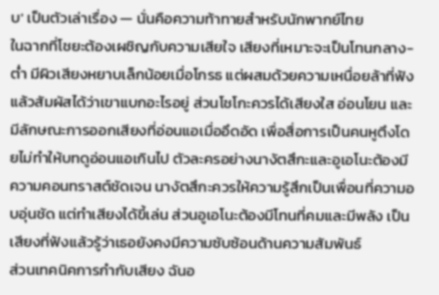บ' เป็นตัวเล่าเรื่อง — นั่นคือความท้าทายสำหรับนักพากย์ไทย
ในฉากที่โชยะต้องเผชิญกับความเสียใจ เสียงที่เหมาะจะเป็นโทนกลาง-ต่ำ มีผิวเสียงหยาบเล็กน้อยเมื่อโกรธ แต่ผสมด้วยความเหนื่อยล้าที่ฟังแล้วสัมผัสได้ว่าเขาแบกอะไรอยู่ ส่วนโชโกะควรได้เสียงใส อ่อนโยน และมีลักษณะการออกเสียงที่อ่อนแอเมื่ออึดอัด เพื่อสื่อการเป็นคนหูตึงโดยไม่ทำให้บทดูอ่อนแอเกินไป ตัวละครอย่างนางัตสึกะและอูเอโนะต้องมีความคอนทราสต์ชัดเจน นางัตสึกะควรให้ความรู้สึกเป็นเพื่อนที่ความอบอุ่นชัด แต่ทำเสียงได้ขี้เล่น ส่วนอูเอโนะต้องมีโทนที่คมและมีพลัง เป็นเสียงที่ฟังแล้วรู้ว่าเธอยังคงมีความซับซ้อนด้านความสัมพันธ์
ส่วนเทคนิคการกำกับเสียง ฉันอ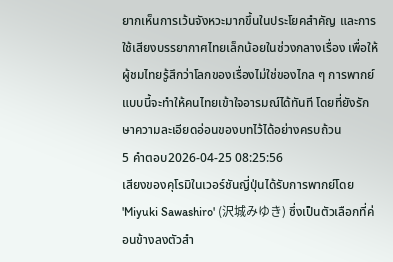ยากเห็นการเว้นจังหวะมากขึ้นในประโยคสำคัญ และการใช้เสียงบรรยากาศไทยเล็กน้อยในช่วงกลางเรื่อง เพื่อให้ผู้ชมไทยรู้สึกว่าโลกของเรื่องไม่ใช่ของไกล ๆ การพากย์แบบนี้จะทำให้คนไทยเข้าใจอารมณ์ได้ทันที โดยที่ยังรักษาความละเอียดอ่อนของบทไว้ได้อย่างครบถ้วน
5 คำตอบ2026-04-25 08:25:56
เสียงของคุโรมิในเวอร์ชันญี่ปุ่นได้รับการพากย์โดย 'Miyuki Sawashiro' (沢城みゆき) ซึ่งเป็นตัวเลือกที่ค่อนข้างลงตัวสำ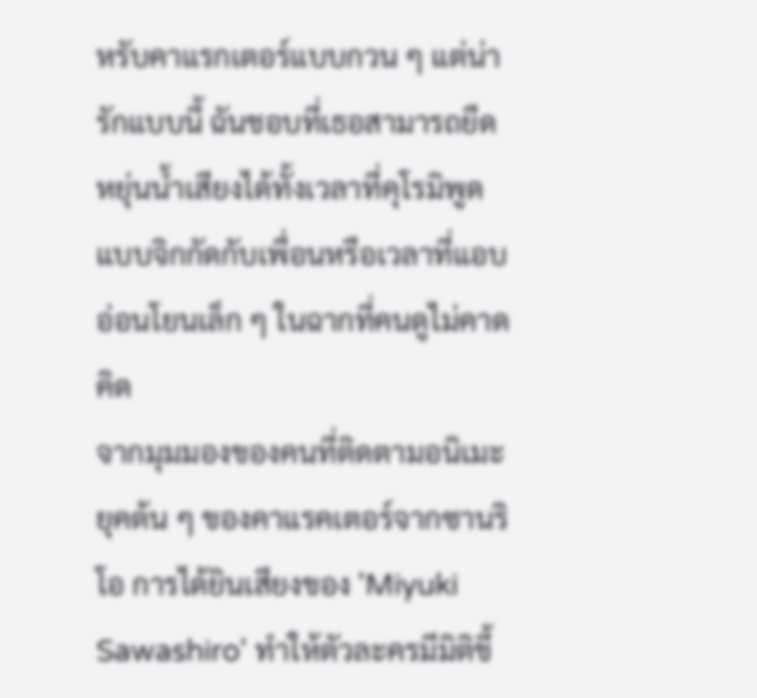หรับคาแรกเตอร์แบบกวน ๆ แต่น่ารักแบบนี้ ฉันชอบที่เธอสามารถยืดหยุ่นน้ำเสียงได้ทั้งเวลาที่คุโรมิพูดแบบจิกกัดกับเพื่อนหรือเวลาที่แอบอ่อนโยนเล็ก ๆ ในฉากที่คนดูไม่คาดคิด
จากมุมมองของคนที่ติดตามอนิเมะยุคต้น ๆ ของคาแรคเตอร์จากซานริโอ การได้ยินเสียงของ 'Miyuki Sawashiro' ทำให้ตัวละครมีมิติขึ้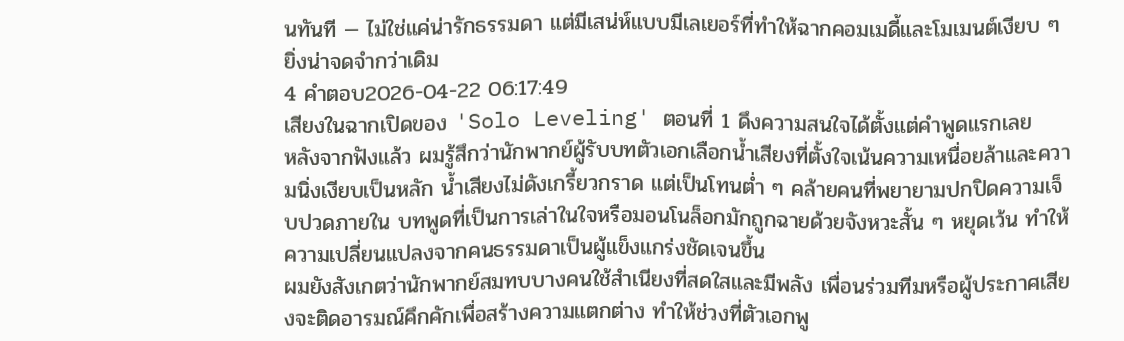นทันที — ไม่ใช่แค่น่ารักธรรมดา แต่มีเสน่ห์แบบมีเลเยอร์ที่ทำให้ฉากคอมเมดี้และโมเมนต์เงียบ ๆ ยิ่งน่าจดจำกว่าเดิม
4 คำตอบ2026-04-22 06:17:49
เสียงในฉากเปิดของ 'Solo Leveling' ตอนที่ 1 ดึงความสนใจได้ตั้งแต่คำพูดแรกเลย
หลังจากฟังแล้ว ผมรู้สึกว่านักพากย์ผู้รับบทตัวเอกเลือกน้ำเสียงที่ตั้งใจเน้นความเหนื่อยล้าและความนิ่งเงียบเป็นหลัก น้ำเสียงไม่ดังเกรี้ยวกราด แต่เป็นโทนต่ำ ๆ คล้ายคนที่พยายามปกปิดความเจ็บปวดภายใน บทพูดที่เป็นการเล่าในใจหรือมอนโนล็อกมักถูกฉายด้วยจังหวะสั้น ๆ หยุดเว้น ทำให้ความเปลี่ยนแปลงจากคนธรรมดาเป็นผู้แข็งแกร่งชัดเจนขึ้น
ผมยังสังเกตว่านักพากย์สมทบบางคนใช้สำเนียงที่สดใสและมีพลัง เพื่อนร่วมทีมหรือผู้ประกาศเสียงจะติดอารมณ์คึกคักเพื่อสร้างความแตกต่าง ทำให้ช่วงที่ตัวเอกพู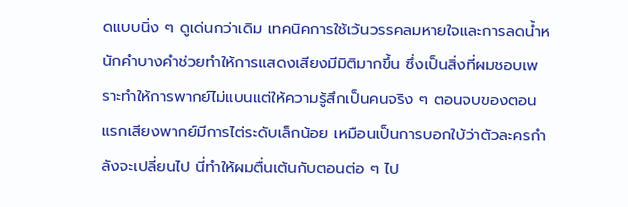ดแบบนิ่ง ๆ ดูเด่นกว่าเดิม เทคนิคการใช้เว้นวรรคลมหายใจและการลดน้ำหนักคำบางคำช่วยทำให้การแสดงเสียงมีมิติมากขึ้น ซึ่งเป็นสิ่งที่ผมชอบเพราะทำให้การพากย์ไม่แบนแต่ให้ความรู้สึกเป็นคนจริง ๆ ตอนจบของตอนแรกเสียงพากย์มีการไต่ระดับเล็กน้อย เหมือนเป็นการบอกใบ้ว่าตัวละครกำลังจะเปลี่ยนไป นี่ทำให้ผมตื่นเต้นกับตอนต่อ ๆ ไป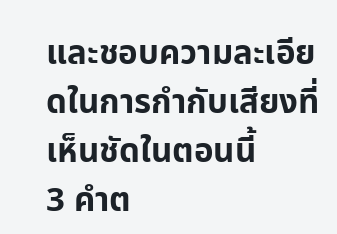และชอบความละเอียดในการกำกับเสียงที่เห็นชัดในตอนนี้
3 คำต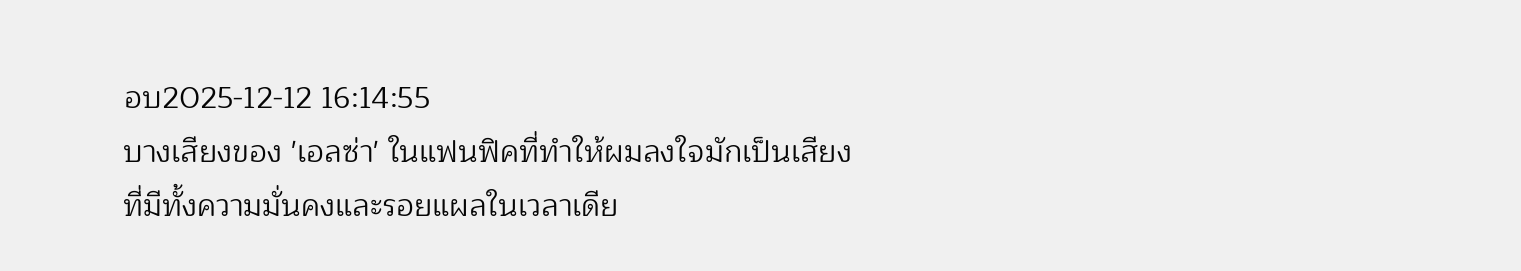อบ2025-12-12 16:14:55
บางเสียงของ 'เอลซ่า' ในแฟนฟิคที่ทำให้ผมลงใจมักเป็นเสียงที่มีทั้งความมั่นคงและรอยแผลในเวลาเดีย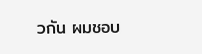วกัน ผมชอบ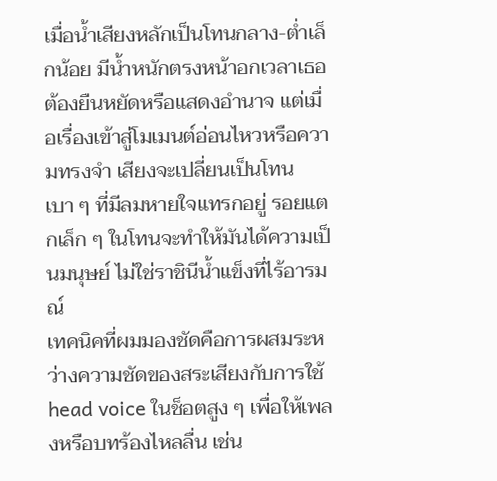เมื่อน้ำเสียงหลักเป็นโทนกลาง-ต่ำเล็กน้อย มีน้ำหนักตรงหน้าอกเวลาเธอต้องยืนหยัดหรือแสดงอำนาจ แต่เมื่อเรื่องเข้าสู่โมเมนต์อ่อนไหวหรือความทรงจำ เสียงจะเปลี่ยนเป็นโทนเบา ๆ ที่มีลมหายใจแทรกอยู่ รอยแตกเล็ก ๆ ในโทนจะทำให้มันได้ความเป็นมนุษย์ ไม่ใช่ราชินีน้ำแข็งที่ไร้อารมณ์
เทคนิคที่ผมมองชัดคือการผสมระหว่างความชัดของสระเสียงกับการใช้ head voice ในช็อตสูง ๆ เพื่อให้เพลงหรือบทร้องไหลลื่น เช่น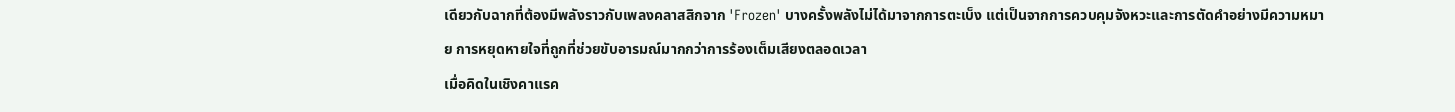เดียวกับฉากที่ต้องมีพลังราวกับเพลงคลาสสิกจาก 'Frozen' บางครั้งพลังไม่ได้มาจากการตะเบ็ง แต่เป็นจากการควบคุมจังหวะและการตัดคำอย่างมีความหมาย การหยุดหายใจที่ถูกที่ช่วยขับอารมณ์มากกว่าการร้องเต็มเสียงตลอดเวลา
เมื่อคิดในเชิงคาแรค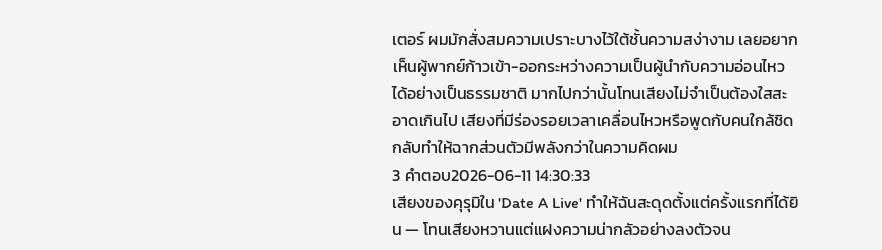เตอร์ ผมมักสั่งสมความเปราะบางไว้ใต้ชั้นความสง่างาม เลยอยากเห็นผู้พากย์ก้าวเข้า-ออกระหว่างความเป็นผู้นำกับความอ่อนไหวได้อย่างเป็นธรรมชาติ มากไปกว่านั้นโทนเสียงไม่จำเป็นต้องใสสะอาดเกินไป เสียงที่มีร่องรอยเวลาเคลื่อนไหวหรือพูดกับคนใกล้ชิดกลับทำให้ฉากส่วนตัวมีพลังกว่าในความคิดผม
3 คำตอบ2026-06-11 14:30:33
เสียงของคุรุมิใน 'Date A Live' ทำให้ฉันสะดุดตั้งแต่ครั้งแรกที่ได้ยิน — โทนเสียงหวานแต่แฝงความน่ากลัวอย่างลงตัวจน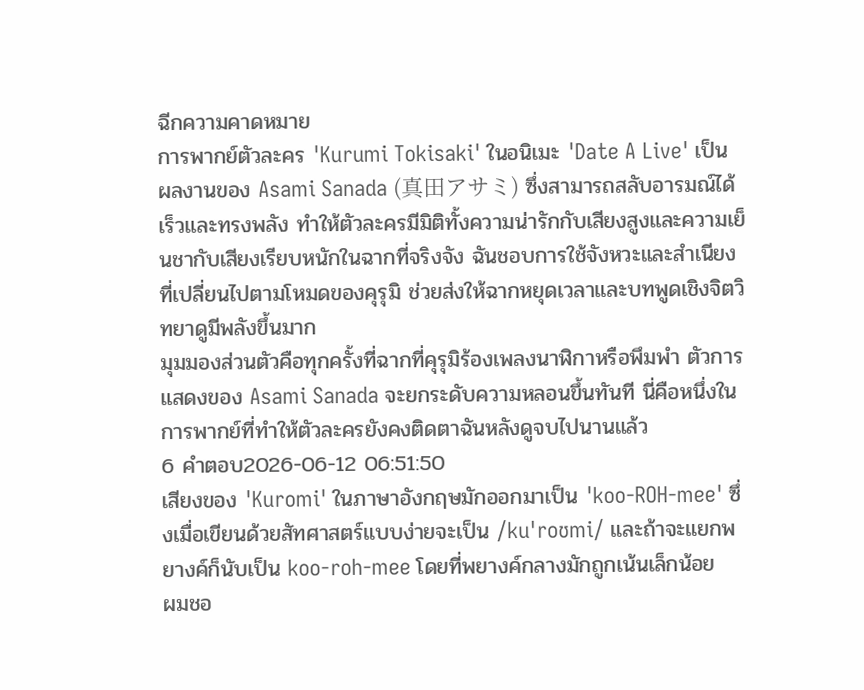ฉีกความคาดหมาย
การพากย์ตัวละคร 'Kurumi Tokisaki' ในอนิเมะ 'Date A Live' เป็นผลงานของ Asami Sanada (真田アサミ) ซึ่งสามารถสลับอารมณ์ได้เร็วและทรงพลัง ทำให้ตัวละครมีมิติทั้งความน่ารักกับเสียงสูงและความเย็นชากับเสียงเรียบหนักในฉากที่จริงจัง ฉันชอบการใช้จังหวะและสำเนียงที่เปลี่ยนไปตามโหมดของคุรุมิ ช่วยส่งให้ฉากหยุดเวลาและบทพูดเชิงจิตวิทยาดูมีพลังขึ้นมาก
มุมมองส่วนตัวคือทุกครั้งที่ฉากที่คุรุมิร้องเพลงนาฬิกาหรือพึมพำ ตัวการแสดงของ Asami Sanada จะยกระดับความหลอนขึ้นทันที นี่คือหนึ่งในการพากย์ที่ทำให้ตัวละครยังคงติดตาฉันหลังดูจบไปนานแล้ว
6 คำตอบ2026-06-12 06:51:50
เสียงของ 'Kuromi' ในภาษาอังกฤษมักออกมาเป็น 'koo-ROH-mee' ซึ่งเมื่อเขียนด้วยสัทศาสตร์แบบง่ายจะเป็น /kuˈroʊmi/ และถ้าจะแยกพยางค์ก็นับเป็น koo‑roh‑mee โดยที่พยางค์กลางมักถูกเน้นเล็กน้อย
ผมชอ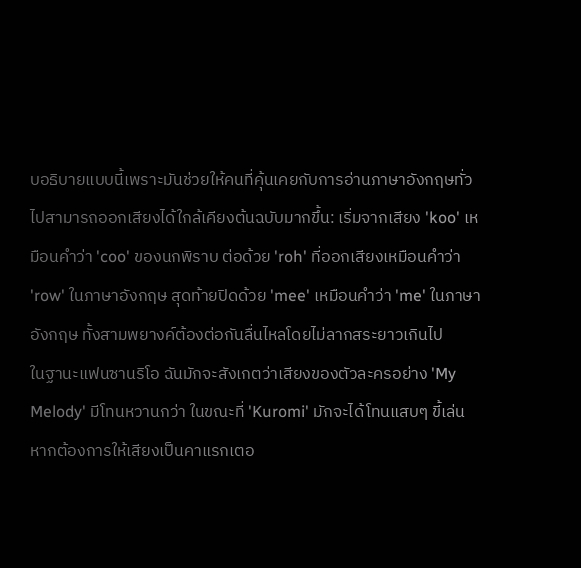บอธิบายแบบนี้เพราะมันช่วยให้คนที่คุ้นเคยกับการอ่านภาษาอังกฤษทั่วไปสามารถออกเสียงได้ใกล้เคียงต้นฉบับมากขึ้น: เริ่มจากเสียง 'koo' เหมือนคำว่า 'coo' ของนกพิราบ ต่อด้วย 'roh' ที่ออกเสียงเหมือนคำว่า 'row' ในภาษาอังกฤษ สุดท้ายปิดด้วย 'mee' เหมือนคำว่า 'me' ในภาษาอังกฤษ ทั้งสามพยางค์ต้องต่อกันลื่นไหลโดยไม่ลากสระยาวเกินไป
ในฐานะแฟนซานริโอ ฉันมักจะสังเกตว่าเสียงของตัวละครอย่าง 'My Melody' มีโทนหวานกว่า ในขณะที่ 'Kuromi' มักจะได้โทนแสบๆ ขี้เล่น หากต้องการให้เสียงเป็นคาแรกเตอ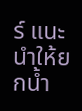ร์ แนะนำให้ยกน้ำ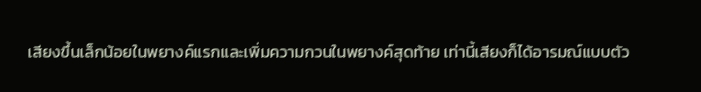เสียงขึ้นเล็กน้อยในพยางค์แรกและเพิ่มความกวนในพยางค์สุดท้าย เท่านี้เสียงก็ได้อารมณ์แบบตัว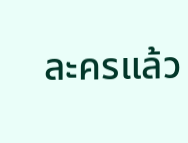ละครแล้ว